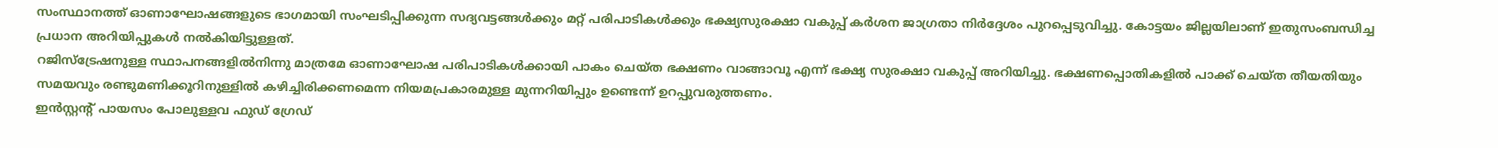സംസ്ഥാനത്ത് ഓണാഘോഷങ്ങളുടെ ഭാഗമായി സംഘടിപ്പിക്കുന്ന സദ്യവട്ടങ്ങൾക്കും മറ്റ് പരിപാടികൾക്കും ഭക്ഷ്യസുരക്ഷാ വകുപ്പ് കർശന ജാഗ്രതാ നിർദ്ദേശം പുറപ്പെടുവിച്ചു. കോട്ടയം ജില്ലയിലാണ് ഇതുസംബന്ധിച്ച പ്രധാന അറിയിപ്പുകൾ നൽകിയിട്ടുള്ളത്.
റജിസ്ട്രേഷനുള്ള സ്ഥാപനങ്ങളിൽനിന്നു മാത്രമേ ഓണാഘോഷ പരിപാടികൾക്കായി പാകം ചെയ്ത ഭക്ഷണം വാങ്ങാവൂ എന്ന് ഭക്ഷ്യ സുരക്ഷാ വകുപ്പ് അറിയിച്ചു. ഭക്ഷണപ്പൊതികളിൽ പാക്ക് ചെയ്ത തീയതിയും സമയവും രണ്ടുമണിക്കൂറിനുള്ളിൽ കഴിച്ചിരിക്കണമെന്ന നിയമപ്രകാരമുള്ള മുന്നറിയിപ്പും ഉണ്ടെന്ന് ഉറപ്പുവരുത്തണം.
ഇൻസ്റ്റന്റ് പായസം പോലുള്ളവ ഫുഡ് ഗ്രേഡ്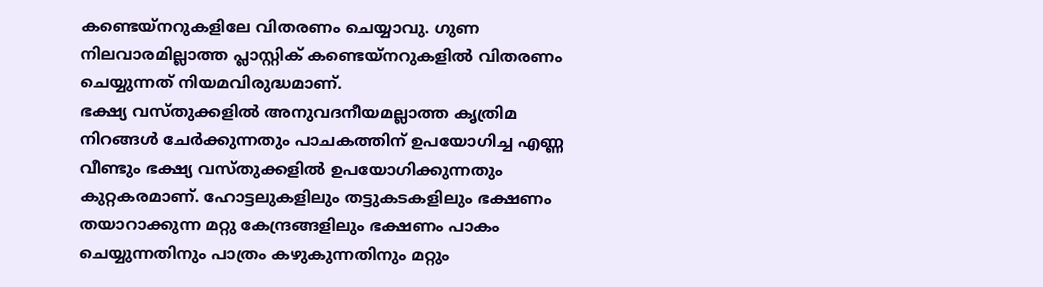കണ്ടെയ്നറുകളിലേ വിതരണം ചെയ്യാവു. ഗുണ നിലവാരമില്ലാത്ത പ്ലാസ്റ്റിക് കണ്ടെയ്നറുകളിൽ വിതരണം ചെയ്യുന്നത് നിയമവിരുദ്ധമാണ്.
ഭക്ഷ്യ വസ്തുക്കളിൽ അനുവദനീയമല്ലാത്ത കൃത്രിമ നിറങ്ങൾ ചേർക്കുന്നതും പാചകത്തിന് ഉപയോഗിച്ച എണ്ണ വീണ്ടും ഭക്ഷ്യ വസ്തുക്കളിൽ ഉപയോഗിക്കുന്നതും കുറ്റകരമാണ്. ഹോട്ടലുകളിലും തട്ടുകടകളിലും ഭക്ഷണം തയാറാക്കുന്ന മറ്റു കേന്ദ്രങ്ങളിലും ഭക്ഷണം പാകം ചെയ്യുന്നതിനും പാത്രം കഴുകുന്നതിനും മറ്റും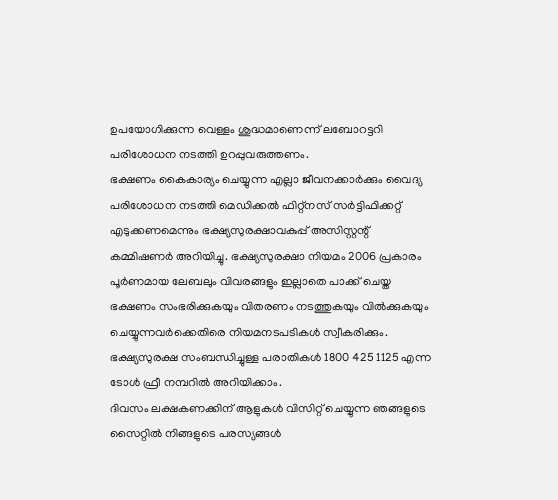ഉപയോഗിക്കുന്ന വെള്ളം ശുദ്ധമാണെന്ന് ലബോറട്ടറി പരിശോധന നടത്തി ഉറപ്പുവരുത്തണം.
ഭക്ഷണം കൈകാര്യം ചെയ്യുന്ന എല്ലാ ജീവനക്കാർക്കും വൈദ്യ പരിശോധന നടത്തി മെഡിക്കൽ ഫിറ്റ്നസ് സർട്ടിഫിക്കറ്റ് എടുക്കണമെന്നും ഭക്ഷ്യസുരക്ഷാവകുപ്പ് അസിസ്റ്റന്റ് കമ്മിഷണർ അറിയിച്ചു. ഭക്ഷ്യസുരക്ഷാ നിയമം 2006 പ്രകാരം പൂർണമായ ലേബലും വിവരങ്ങളും ഇല്ലാതെ പാക്ക് ചെയ്ത ഭക്ഷണം സംഭരിക്കുകയും വിതരണം നടത്തുകയും വിൽക്കുകയും ചെയ്യുന്നവർക്കെതിരെ നിയമനടപടികൾ സ്വീകരിക്കും.
ഭക്ഷ്യസുരക്ഷ സംബന്ധിച്ചുള്ള പരാതികൾ 1800 425 1125 എന്ന ടോൾ ഫ്രീ നമ്പറിൽ അറിയിക്കാം.
ദിവസം ലക്ഷകണക്കിന് ആളുകൾ വിസിറ്റ് ചെയ്യുന്ന ഞങ്ങളുടെ സൈറ്റിൽ നിങ്ങളുടെ പരസ്യങ്ങൾ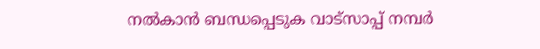നൽകാൻ ബന്ധപ്പെടുക വാട്സാപ്പ് നമ്പർ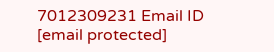7012309231 Email ID [email protected]